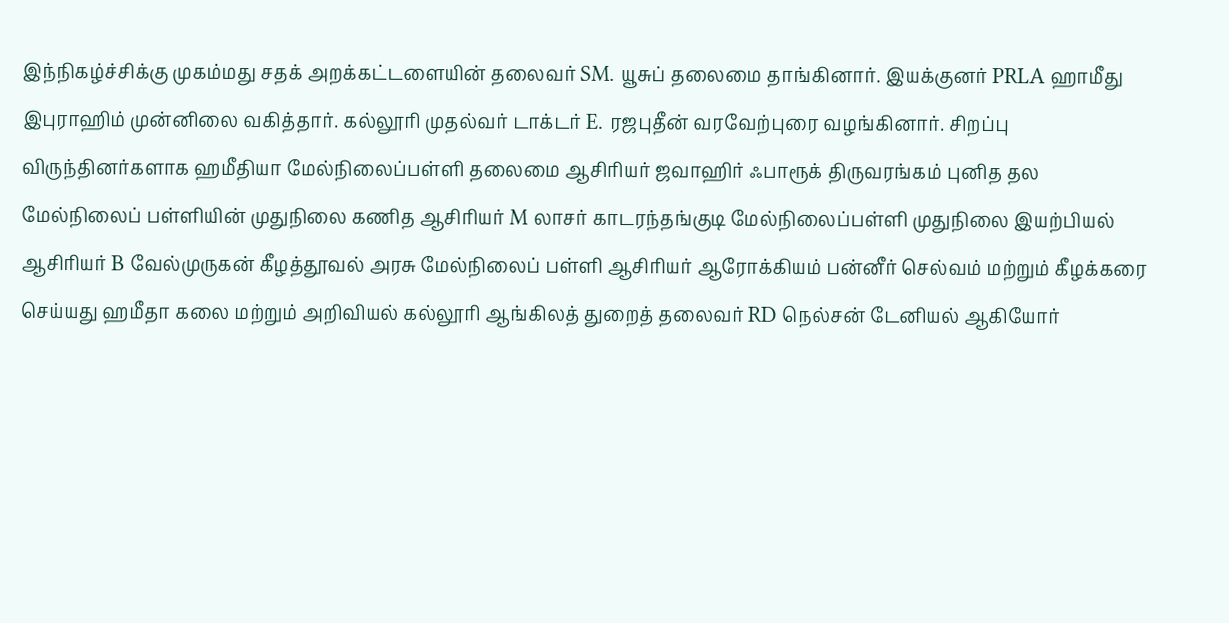இந்நிகழ்ச்சிக்கு முகம்மது சதக் அறக்கட்டளையின் தலைவர் SM. யூசுப் தலைமை தாங்கினார். இயக்குனர் PRLA ஹாமீது இபுராஹிம் முன்னிலை வகித்தார். கல்லூரி முதல்வர் டாக்டர் E. ரஜபுதீன் வரவேற்புரை வழங்கினார். சிறப்பு விருந்தினர்களாக ஹமீதியா மேல்நிலைப்பள்ளி தலைமை ஆசிரியர் ஜவாஹிர் ஃபாரூக் திருவரங்கம் புனித தல மேல்நிலைப் பள்ளியின் முதுநிலை கணித ஆசிரியர் M லாசர் காடரந்தங்குடி மேல்நிலைப்பள்ளி முதுநிலை இயற்பியல் ஆசிரியர் B வேல்முருகன் கீழத்தூவல் அரசு மேல்நிலைப் பள்ளி ஆசிரியர் ஆரோக்கியம் பன்னீர் செல்வம் மற்றும் கீழக்கரை செய்யது ஹமீதா கலை மற்றும் அறிவியல் கல்லூரி ஆங்கிலத் துறைத் தலைவர் RD நெல்சன் டேனியல் ஆகியோர்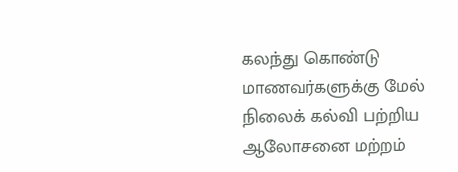கலந்து கொண்டு மாணவர்களுக்கு மேல் நிலைக் கல்வி பற்றிய ஆலோசனை மற்றம்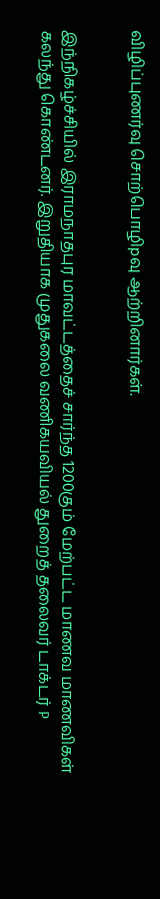விழிப்புணர்வு சொற்பொழிpவு ஆற்றினார்கள்.


இந்நிகழ்ச்சியில் இராமநாதபுர மாவட்டத்தைச் சார்ந்த 1200கும் மேற்பட்ட மாணவ மாணவிகள் கலந்து கொண்டனர். இறுதியாக முதுகலை வணிகயவியல் துறைத் தலைவர் டாக்டர் P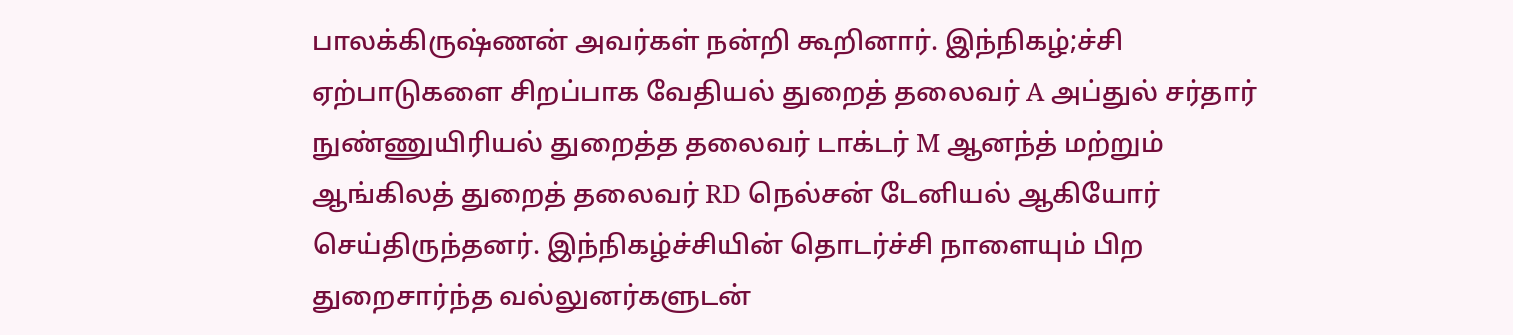பாலக்கிருஷ்ணன் அவர்கள் நன்றி கூறினார். இந்நிகழ்;ச்சி ஏற்பாடுகளை சிறப்பாக வேதியல் துறைத் தலைவர் A அப்துல் சர்தார் நுண்ணுயிரியல் துறைத்த தலைவர் டாக்டர் M ஆனந்த் மற்றும் ஆங்கிலத் துறைத் தலைவர் RD நெல்சன் டேனியல் ஆகியோர் செய்திருந்தனர். இந்நிகழ்ச்சியின் தொடர்ச்சி நாளையும் பிற துறைசார்ந்த வல்லுனர்களுடன்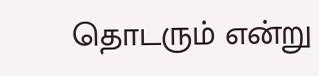தொடரும் என்று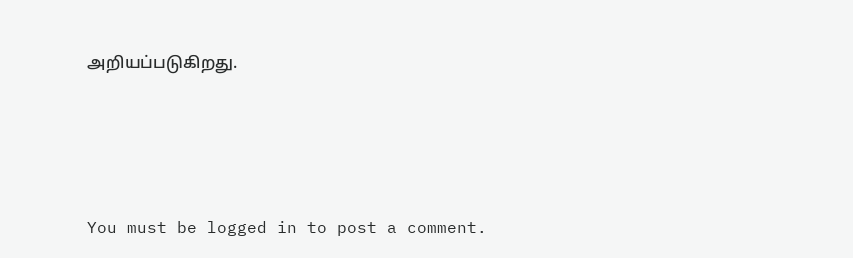அறியப்படுகிறது.






You must be logged in to post a comment.